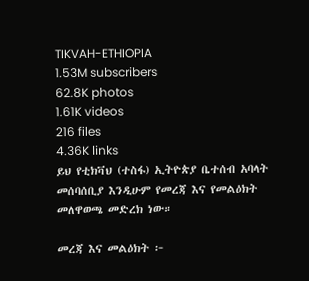TIKVAH-ETHIOPIA
1.53M subscribers
62.8K photos
1.61K videos
216 files
4.36K links
ይህ የቲክቫህ (ተስፋ) ኢትዮጵያ ቤተሰብ አባላት መሰባሰቢያ እንዲሁም የመረጃ እና የመልዕክት መለዋወጫ መድረክ ነው።

መረጃ እና መልዕክት ፦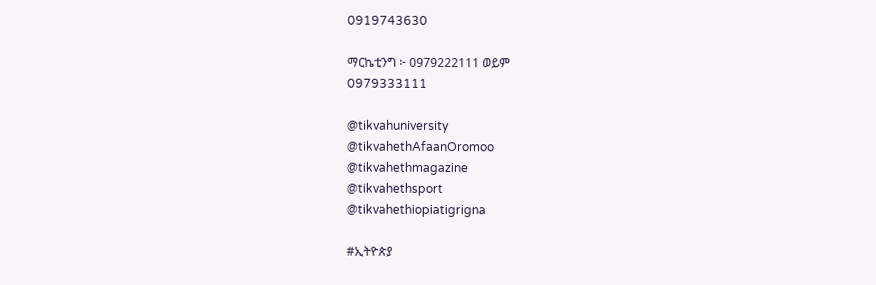0919743630

ማርኬቲንግ ፦ 0979222111 ወይም
0979333111

@tikvahuniversity
@tikvahethAfaanOromoo
@tikvahethmagazine
@tikvahethsport
@tikvahethiopiatigrigna

#ኢትዮጵያ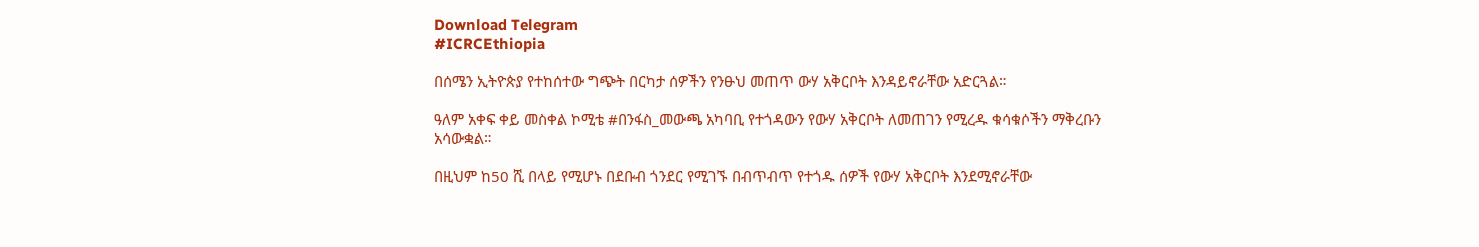Download Telegram
#ICRCEthiopia

በሰሜን ኢትዮጵያ የተከሰተው ግጭት በርካታ ሰዎችን የንፁህ መጠጥ ውሃ አቅርቦት እንዳይኖራቸው አድርጓል።

ዓለም አቀፍ ቀይ መስቀል ኮሚቴ #በንፋስ_መውጫ አካባቢ የተጎዳውን የውሃ አቅርቦት ለመጠገን የሚረዱ ቁሳቁሶችን ማቅረቡን አሳውቋል።

በዚህም ከ50 ሺ በላይ የሚሆኑ በደቡብ ጎንደር የሚገኙ በብጥብጥ የተጎዱ ሰዎች የውሃ አቅርቦት እንደሚኖራቸው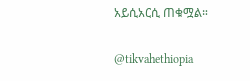አይሲአርሲ ጠቁሟል።

@tikvahethiopia